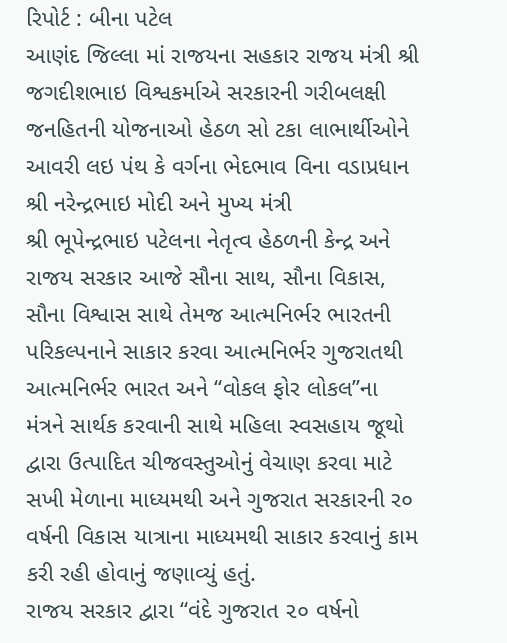રિપોર્ટ : બીના પટેલ
આણંદ જિલ્લા માં રાજયના સહકાર રાજય મંત્રી શ્રી જગદીશભાઇ વિશ્વકર્માએ સરકારની ગરીબલક્ષી જનહિતની યોજનાઓ હેઠળ સો ટકા લાભાર્થીઓને આવરી લઇ પંથ કે વર્ગના ભેદભાવ વિના વડાપ્રધાન શ્રી નરેન્દ્રભાઇ મોદી અને મુખ્ય મંત્રી
શ્રી ભૂપેન્દ્રભાઇ પટેલના નેતૃત્વ હેઠળની કેન્દ્ર અને રાજય સરકાર આજે સૌના સાથ, સૌના વિકાસ, સૌના વિશ્વાસ સાથે તેમજ આત્મનિર્ભર ભારતની પરિકલ્પનાને સાકાર કરવા આત્મનિર્ભર ગુજરાતથી આત્મનિર્ભર ભારત અને “વોકલ ફોર લોકલ”ના મંત્રને સાર્થક કરવાની સાથે મહિલા સ્વસહાય જૂથો દ્વારા ઉત્પાદિત ચીજવસ્તુઓનું વેચાણ કરવા માટે સખી મેળાના માધ્યમથી અને ગુજરાત સરકારની ર૦ વર્ષની વિકાસ યાત્રાના માધ્યમથી સાકાર કરવાનું કામ કરી રહી હોવાનું જણાવ્યું હતું.
રાજય સરકાર દ્વારા “વંદે ગુજરાત ૨૦ વર્ષનો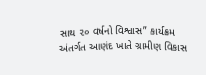સાથ ૨૦ વર્ષનો વિશ્વાસ” કાર્યક્રમ અંતર્ગત આણંદ ખાતે ગ્રામીણ વિકાસ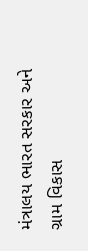મંત્રાલય ભારત સરકાર અને ગ્રામ વિકાસ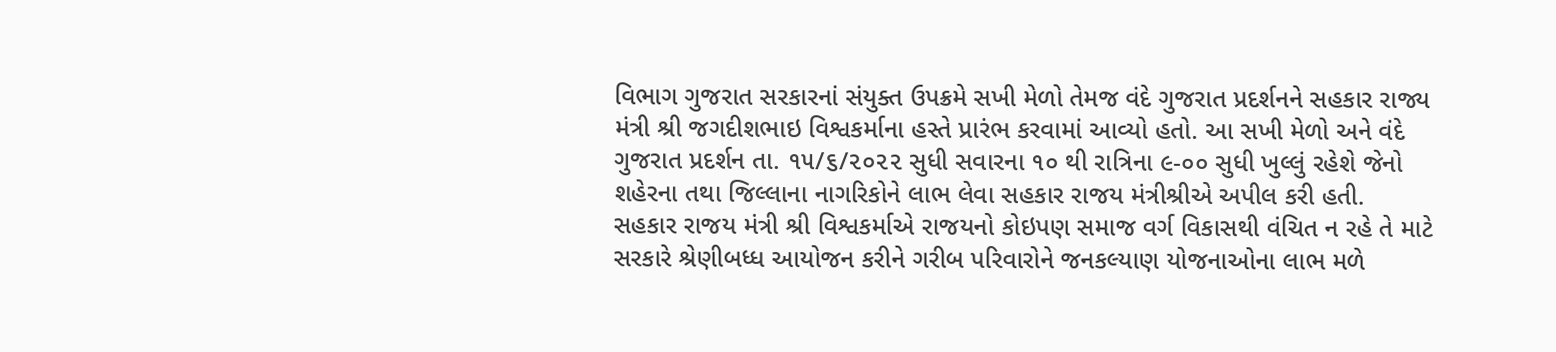વિભાગ ગુજરાત સરકારનાં સંયુક્ત ઉપક્રમે સખી મેળો તેમજ વંદે ગુજરાત પ્રદર્શનને સહકાર રાજ્ય મંત્રી શ્રી જગદીશભાઇ વિશ્વકર્માના હસ્તે પ્રારંભ કરવામાં આવ્યો હતો. આ સખી મેળો અને વંદે ગુજરાત પ્રદર્શન તા. ૧૫/૬/૨૦૨૨ સુધી સવારના ૧૦ થી રાત્રિના ૯-૦૦ સુધી ખુલ્લું રહેશે જેનો શહેરના તથા જિલ્લાના નાગરિકોને લાભ લેવા સહકાર રાજય મંત્રીશ્રીએ અપીલ કરી હતી.
સહકાર રાજય મંત્રી શ્રી વિશ્વકર્માએ રાજયનો કોઇપણ સમાજ વર્ગ વિકાસથી વંચિત ન રહે તે માટે સરકારે શ્રેણીબધ્ધ આયોજન કરીને ગરીબ પરિવારોને જનકલ્યાણ યોજનાઓના લાભ મળે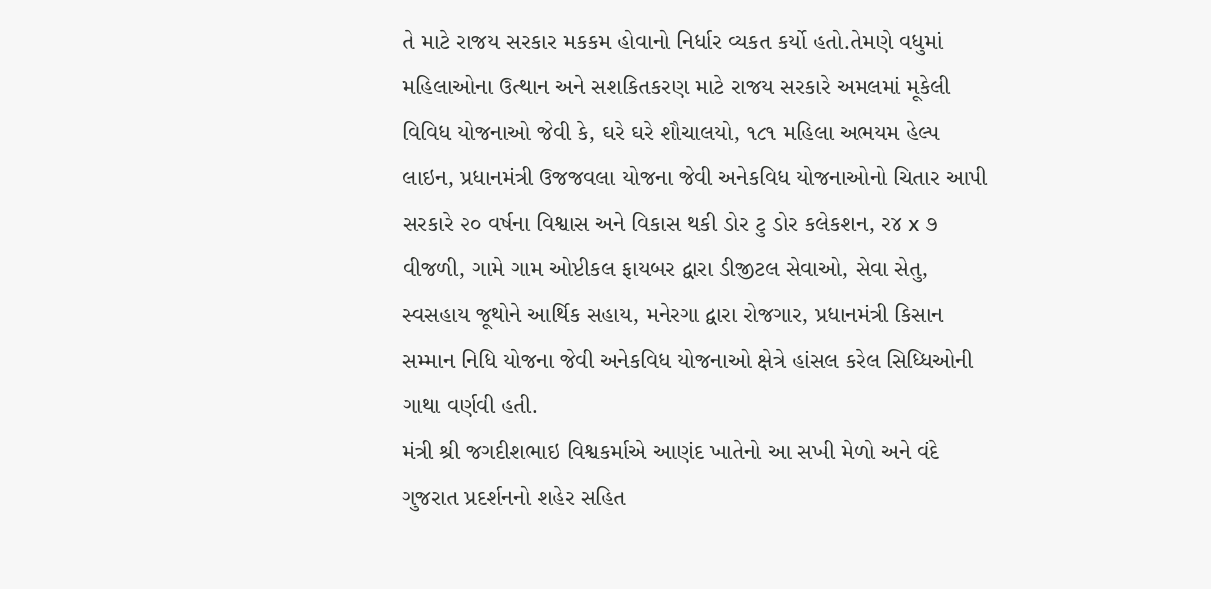તે માટે રાજય સરકાર મકકમ હોવાનો નિર્ધાર વ્યકત કર્યો હતો.તેમણે વધુમાં મહિલાઓના ઉત્થાન અને સશકિતકરણ માટે રાજય સરકારે અમલમાં મૂકેલી વિવિધ યોજનાઓ જેવી કે, ઘરે ઘરે શૌચાલયો, ૧૮૧ મહિલા અભયમ હેલ્પ લાઇન, પ્રધાનમંત્રી ઉજજવલા યોજના જેવી અનેકવિધ યોજનાઓનો ચિતાર આપી સરકારે ૨૦ વર્ષના વિશ્વાસ અને વિકાસ થકી ડોર ટુ ડોર કલેકશન, ર૪ x ૭ વીજળી, ગામે ગામ ઓપ્ટીકલ ફાયબર દ્વારા ડીજીટલ સેવાઓ, સેવા સેતુ, સ્વસહાય જૂથોને આર્થિક સહાય, મનેરગા દ્વારા રોજગાર, પ્રધાનમંત્રી કિસાન સમ્માન નિધિ યોજના જેવી અનેકવિધ યોજનાઓ ક્ષેત્રે હાંસલ કરેલ સિધ્ધિઓની ગાથા વર્ણવી હતી.
મંત્રી શ્રી જગદીશભાઇ વિશ્વકર્માએ આણંદ ખાતેનો આ સખી મેળો અને વંદે ગુજરાત પ્રદર્શનનો શહેર સહિત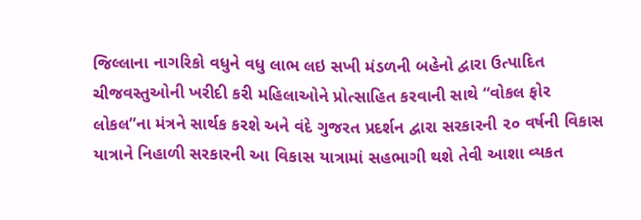જિલ્લાના નાગરિકો વધુને વધુ લાભ લઇ સખી મંડળની બહેનો દ્વારા ઉત્પાદિત ચીજવસ્તુઓની ખરીદી કરી મહિલાઓને પ્રોત્સાહિત કરવાની સાથે “વોકલ ફોર લોકલ”ના મંત્રને સાર્થક કરશે અને વંદે ગુજરત પ્રદર્શન દ્વારા સરકારની ૨૦ વર્ષની વિકાસ યાત્રાને નિહાળી સરકારની આ વિકાસ યાત્રામાં સહભાગી થશે તેવી આશા વ્યકત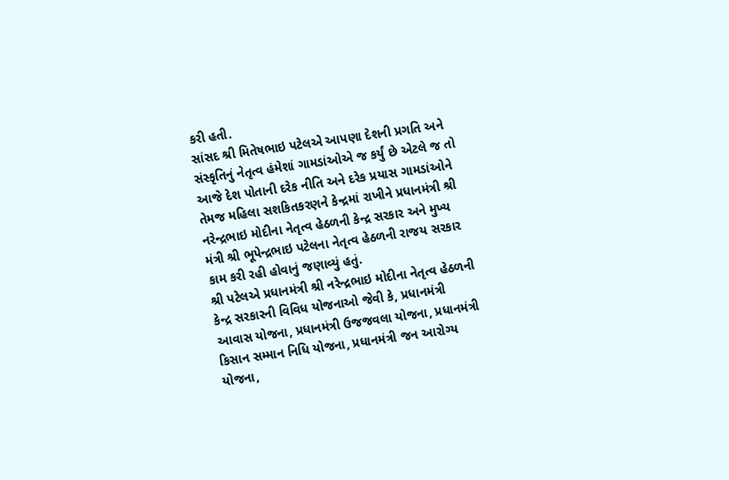કરી હતી.
સાંસદ શ્રી મિતેષભાઇ પટેલએ આપણા દેશની પ્રગતિ અને સંસ્કૃતિનું નેતૃત્વ હંમેશાં ગામડાંઓએ જ કર્યું છે એટલે જ તો આજે દેશ પોતાની દરેક નીતિ અને દરેક પ્રયાસ ગામડાંઓને તેમજ મહિલા સશકિતકરણને કેન્દ્રમાં રાખીને પ્રધાનમંત્રી શ્રી નરેન્દ્રભાઇ મોદીના નેતૃત્વ હેઠળની કેન્દ્ર સરકાર અને મુખ્ય મંત્રી શ્રી ભૂપેન્દ્રભાઇ પટેલના નેતૃત્વ હેઠળની રાજય સરકાર કામ કરી રહી હોવાનું જણાવ્યું હતું.
શ્રી પટેલએ પ્રધાનમંત્રી શ્રી નરેન્દ્રભાઇ મોદીના નેતૃત્વ હેઠળની કેન્દ્ર સરકારની વિવિધ યોજનાઓ જેવી કે, પ્રધાનમંત્રી આવાસ યોજના, પ્રધાનમંત્રી ઉજજવલા યોજના, પ્રધાનમંત્રી કિસાન સમ્માન નિધિ યોજના, પ્રધાનમંત્રી જન આરોગ્ય યોજના,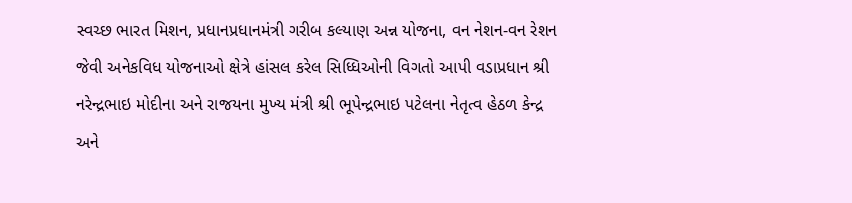સ્વચ્છ ભારત મિશન, પ્રધાનપ્રધાનમંત્રી ગરીબ કલ્યાણ અન્ન યોજના, વન નેશન-વન રેશન જેવી અનેકવિધ યોજનાઓ ક્ષેત્રે હાંસલ કરેલ સિધ્ધિઓની વિગતો આપી વડાપ્રધાન શ્રી નરેન્દ્રભાઇ મોદીના અને રાજયના મુખ્ય મંત્રી શ્રી ભૂપેન્દ્રભાઇ પટેલના નેતૃત્વ હેઠળ કેન્દ્ર અને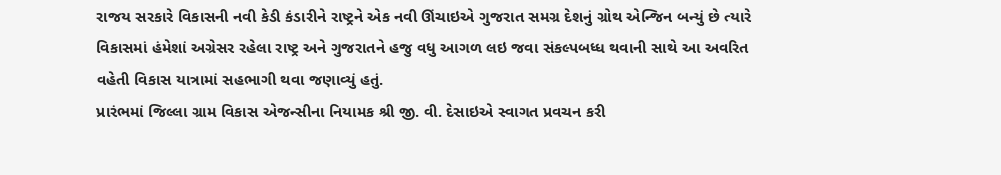રાજય સરકારે વિકાસની નવી કેડી કંડારીને રાષ્ટ્રને એક નવી ઊંચાઇએ ગુજરાત સમગ્ર દેશનું ગ્રોથ એન્જિન બન્યું છે ત્યારે વિકાસમાં હંમેશાં અગ્રેસર રહેલા રાષ્ટ્ર અને ગુજરાતને હજુ વધુ આગળ લઇ જવા સંકલ્પબધ્ધ થવાની સાથે આ અવરિત વહેતી વિકાસ યાત્રામાં સહભાગી થવા જણાવ્યું હતું.
પ્રારંભમાં જિલ્લા ગ્રામ વિકાસ એજન્સીના નિયામક શ્રી જી. વી. દેસાઇએ સ્વાગત પ્રવચન કરી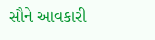સૌને આવકારી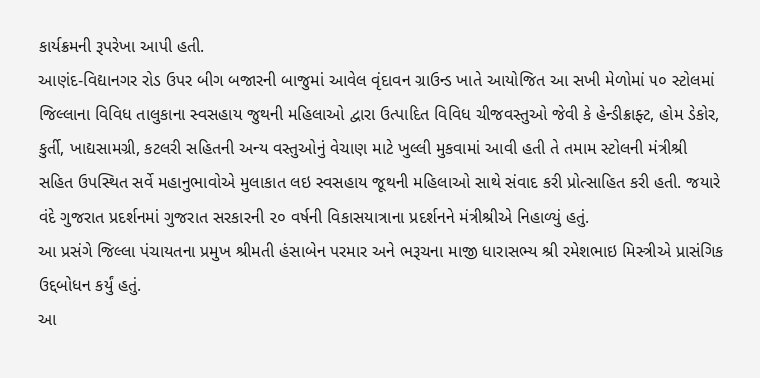કાર્યક્રમની રૂપરેખા આપી હતી.
આણંદ-વિદ્યાનગર રોડ ઉપર બીગ બજારની બાજુમાં આવેલ વૃંદાવન ગ્રાઉન્ડ ખાતે આયોજિત આ સખી મેળોમાં ૫૦ સ્ટોલમાં જિલ્લાના વિવિધ તાલુકાના સ્વસહાય જુથની મહિલાઓ દ્વારા ઉત્પાદિત વિવિધ ચીજવસ્તુઓ જેવી કે હેન્ડીક્રાફ્ટ, હોમ ડેકોર, કુર્તી, ખાદ્યસામગ્રી, કટલરી સહિતની અન્ય વસ્તુઓનું વેચાણ માટે ખુલ્લી મુકવામાં આવી હતી તે તમામ સ્ટોલની મંત્રીશ્રી સહિત ઉપસ્થિત સર્વે મહાનુભાવોએ મુલાકાત લઇ સ્વસહાય જૂથની મહિલાઓ સાથે સંવાદ કરી પ્રોત્સાહિત કરી હતી. જયારે વંદે ગુજરાત પ્રદર્શનમાં ગુજરાત સરકારની ૨૦ વર્ષની વિકાસયાત્રાના પ્રદર્શનને મંત્રીશ્રીએ નિહાળ્યું હતું.
આ પ્રસંગે જિલ્લા પંચાયતના પ્રમુખ શ્રીમતી હંસાબેન પરમાર અને ભરૂચના માજી ધારાસભ્ય શ્રી રમેશભાઇ મિસ્ત્રીએ પ્રાસંગિક ઉદ્દબોધન કર્યું હતું.
આ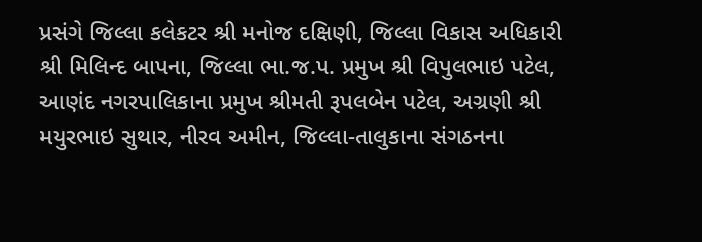પ્રસંગે જિલ્લા કલેકટર શ્રી મનોજ દક્ષિણી, જિલ્લા વિકાસ અધિકારી શ્રી મિલિન્દ બાપના, જિલ્લા ભા.જ.પ. પ્રમુખ શ્રી વિપુલભાઇ પટેલ, આણંદ નગરપાલિકાના પ્રમુખ શ્રીમતી રૂપલબેન પટેલ, અગ્રણી શ્રી મયુરભાઇ સુથાર, નીરવ અમીન, જિલ્લા-તાલુકાના સંગઠનના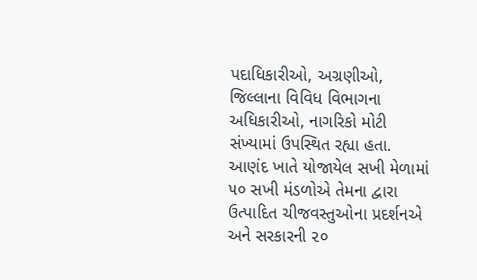પદાધિકારીઓ, અગ્રણીઓ, જિલ્લાના વિવિધ વિભાગના અધિકારીઓ, નાગરિકો મોટી સંખ્યામાં ઉપસ્થિત રહ્યા હતા.
આણંદ ખાતે યોજાયેલ સખી મેળામાં ૫૦ સખી મંડળોએ તેમના દ્વારા ઉત્પાદિત ચીજવસ્તુઓના પ્રદર્શનએ અને સરકારની ૨૦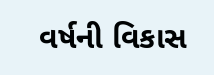વર્ષની વિકાસ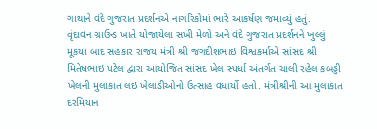ગાથાને વંદે ગુજરાત પ્રદર્શનએ નાગરિકોમાં ભારે આકર્ષણ જમાવ્યું હતું.
વૃંદાવન ગ્રાઉન્ડ ખાતે યોજાયેલા સખી મેળો અને વંદે ગુજરાત પ્રદર્શનને ખુલ્લું મૂકયા બાદ સહકાર રાજય મંત્રી શ્રી જગદીશભાઇ વિશ્વકર્માએ સાંસદ શ્રી મિતેષભાઇ પટેલ દ્વારા આયોજિત સાંસદ ખેલ સ્પર્ધા અંતર્ગત ચાલી રહેલ કબડ્ડી ખેલની મુલાકાત લઇ ખેલાડીઓનો ઉત્સાહ વધાર્યો હતો. મંત્રીશ્રીની આ મુલાકાત દરમિયાન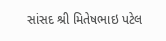સાંસદ શ્રી મિતેષભાઇ પટેલ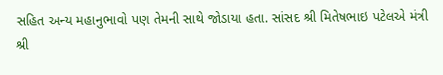સહિત અન્ય મહાનુભાવો પણ તેમની સાથે જોડાયા હતા. સાંસદ શ્રી મિતેષભાઇ પટેલએ મંત્રી શ્રી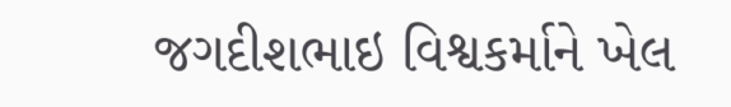જગદીશભાઇ વિશ્વકર્માને ખેલ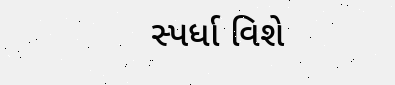સ્પર્ધા વિશે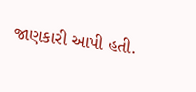જાણકારી આપી હતી.